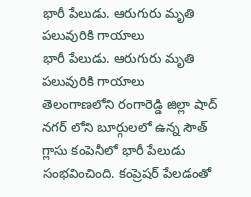భారీ పేలుడు. ఆరుగురు మృతి పలువురికి గాయాలు
భారీ పేలుడు. ఆరుగురు మృతి పలువురికి గాయాలు
తెలంగాణలోని రంగారెడ్డి జిల్లా షాద్ నగర్ లోని బూర్గులలో ఉన్న సౌత్ గ్లాసు కంపెనీలో భారీ పేలుడు సంభవించింది. కంప్రెషర్ పేలడంతో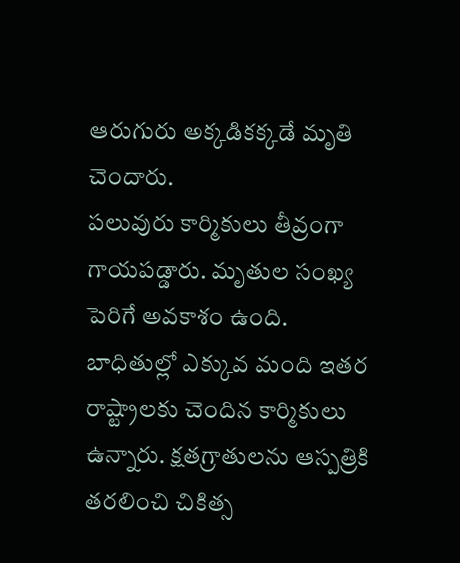ఆరుగురు అక్కడికక్కడే మృతి చెందారు.
పలువురు కార్మికులు తీవ్రంగా గాయపడ్డారు. మృతుల సంఖ్య పెరిగే అవకాశం ఉంది. బాధితుల్లో ఎక్కువ మంది ఇతర రాష్ట్రాలకు చెందిన కార్మికులు ఉన్నారు. క్షతగ్రాతులను ఆస్పత్రికి తరలించి చికిత్స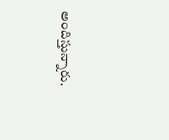అందిస్తున్నారు.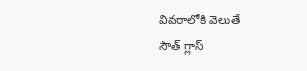వివరాలోకి వెలుతే
సౌత్ గ్లాస్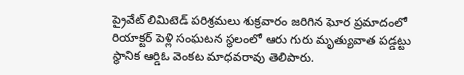ప్రైవేట్ లిమిటెడ్ పరిశ్రమలు శుక్రవారం జరిగిన ఘోర ప్రమాదంలో రియాక్టర్ పెళ్లి సంఘటన స్థలంలో ఆరు గురు మృత్యువాత పడ్డట్టు స్థానిక ఆర్డిఓ వెంకట మాధవరావు తెలిపారు.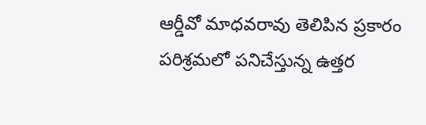ఆర్డీవో మాధవరావు తెలిపిన ప్రకారం పరిశ్రమలో పనిచేస్తున్న ఉత్తర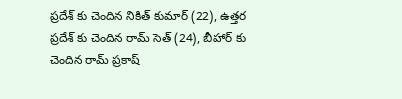ప్రదేశ్ కు చెందిన నికిత్ కుమార్ (22), ఉత్తర ప్రదేశ్ కు చెందిన రామ్ సెత్ (24), బీహార్ కు చెందిన రామ్ ప్రకాష్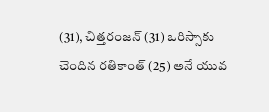(31), చిత్తరంజన్ (31) ఒరిస్సాకు చెందిన రతికాంత్ (25) అనే యువ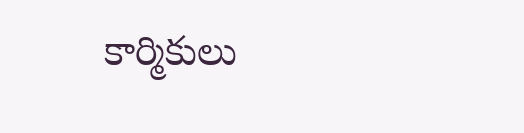కార్మికులు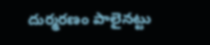దుర్మరణం పాలైనట్టు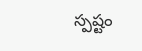స్పష్టం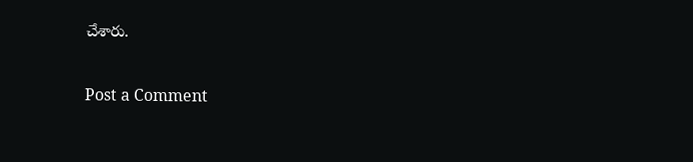చేశారు.

Post a Comment